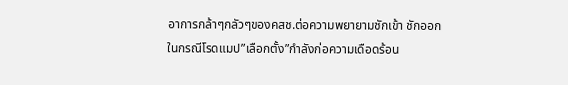อาการกล้าๆกลัวๆของคสช.ต่อความพยายามชักเข้า ชักออกในกรณีโรดแมป”เลือกตั้ง”กำลังก่อความเดือดร้อน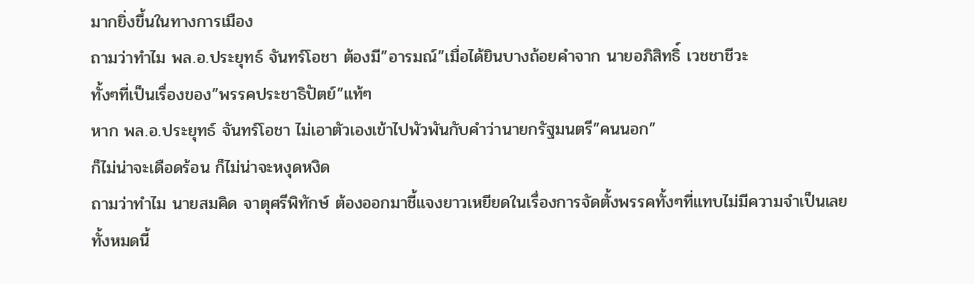มากยิ่งขึ้นในทางการเมือง
ถามว่าทำไม พล.อ.ประยุทธ์ จันทร์โอชา ต้องมี”อารมณ์”เมื่อได้ยินบางถ้อยคำจาก นายอภิสิทธิ์ เวชชาชีวะ
ทั้งๆที่เป็นเรื่องของ”พรรคประชาธิปัตย์”แท้ๆ
หาก พล.อ.ประยุทธ์ จันทร์โอชา ไม่เอาตัวเองเข้าไปพัวพันกับคำว่านายกรัฐมนตรี”คนนอก”
ก็ไม่น่าจะเดือดร้อน ก็ไม่น่าจะหงุดหงิด
ถามว่าทำไม นายสมคิด จาตุศรีพิทักษ์ ต้องออกมาชี้แจงยาวเหยียดในเรื่องการจัดตั้งพรรคทั้งๆที่แทบไม่มีความจำเป็นเลย
ทั้งหมดนี้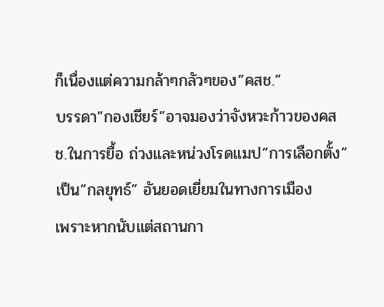ก็เนื่องแต่ความกล้าๆกลัวๆของ”คสช.”
บรรดา”กองเชียร์”อาจมองว่าจังหวะก้าวของคสช.ในการยื้อ ถ่วงและหน่วงโรดแมป”การเลือกตั้ง”
เป็น”กลยุทธ์” อันยอดเยี่ยมในทางการเมือง
เพราะหากนับแต่สถานกา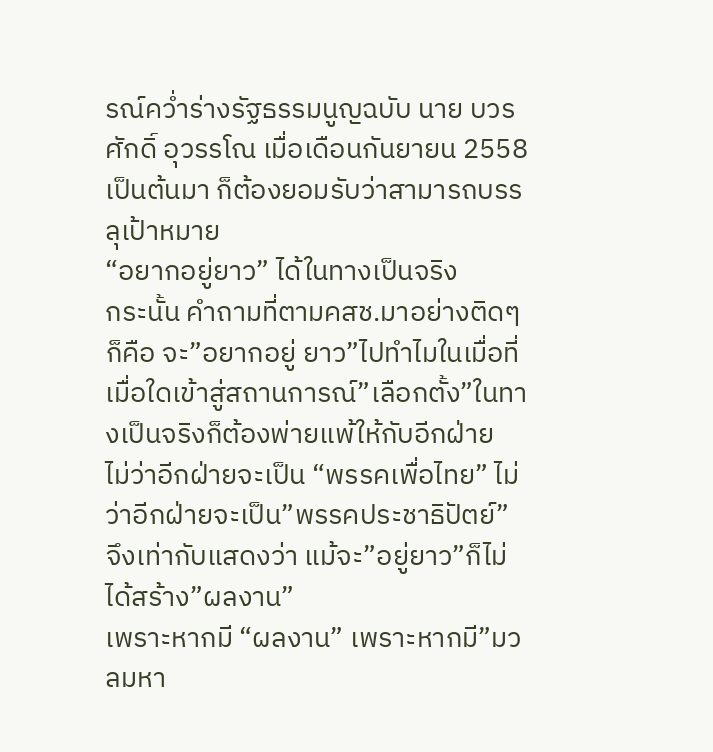รณ์คว่ำร่างรัฐธรรมนูญฉบับ นาย บวรศักดิ์ อุวรรโณ เมื่อเดือนกันยายน 2558 เป็นต้นมา ก็ต้องยอมรับว่าสามารถบรรลุเป้าหมาย
“อยากอยู่ยาว” ได้ในทางเป็นจริง
กระนั้น คำถามที่ตามคสช.มาอย่างติดๆก็คือ จะ”อยากอยู่ ยาว”ไปทำไมในเมื่อที่เมื่อใดเข้าสู่สถานการณ์”เลือกตั้ง”ในทางเป็นจริงก็ต้องพ่ายแพ้ให้กับอีกฝ่าย
ไม่ว่าอีกฝ่ายจะเป็น “พรรคเพื่อไทย” ไม่ว่าอีกฝ่ายจะเป็น”พรรคประชาธิปัตย์”
จึงเท่ากับแสดงว่า แม้จะ”อยู่ยาว”ก็ไม่ได้สร้าง”ผลงาน”
เพราะหากมี “ผลงาน” เพราะหากมี”มวลมหา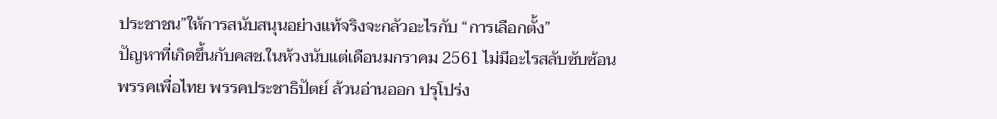ประชาชน”ให้การสนับสนุนอย่างแท้จริงจะกลัวอะไรกับ “การเลือกตั้ง”
ปัญหาที่เกิดขึ้นกับคสช.ในห้วงนับแต่เดือนมกราคม 2561 ไม่มีอะไรสลับซับซ้อน
พรรคเพื่อไทย พรรคประชาธิปัตย์ ล้วนอ่านออก ปรุโปร่ง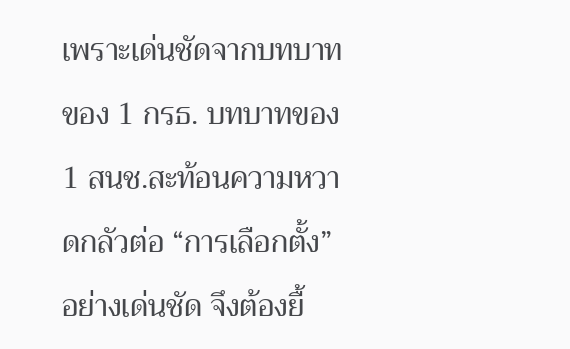เพราะเด่นชัดจากบทบาทของ 1 กรธ. บทบาทของ 1 สนช.สะท้อนความหวาดกลัวต่อ “การเลือกตั้ง” อย่างเด่นชัด จึงต้องยื้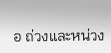อ ถ่วงและหน่วง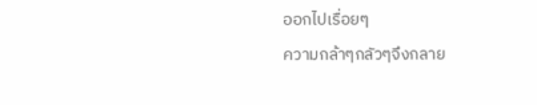ออกไปเรื่อยๆ
ความกล้าๆกลัวๆจึงกลาย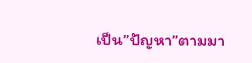เป็น”ปัญหา”ตามมา